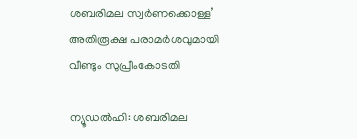ശബരിമല സ്വർണക്കൊള്ള’ അതിരൂക്ഷ പരാമർശവുമായി വീണ്ടും സുപ്രീംകോടതി

ന്യൂഡൽഹി: ശബരിമല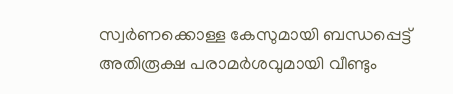സ്വർണക്കൊള്ള കേസുമായി ബന്ധപ്പെട്ട് അതിരൂക്ഷ പരാമർശവുമായി വീണ്ടും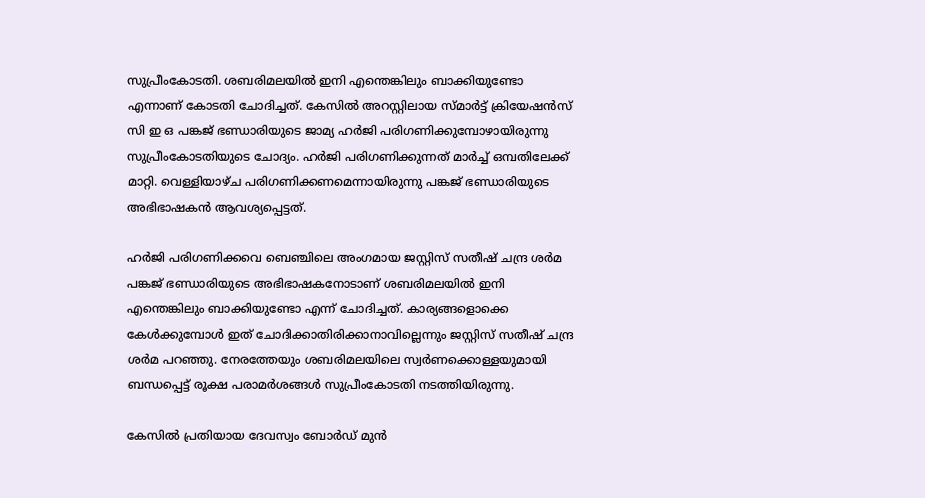സുപ്രീംകോടതി. ശബരിമലയിൽ ഇനി എന്തെങ്കിലും ബാക്കിയുണ്ടോ എന്നാണ് കോടതി ചോദിച്ചത്. കേസിൽ അറസ്റ്റിലായ സ്മാർട്ട് ക്രിയേഷൻസ് സി ഇ ഒ പങ്കജ് ഭണ്ഡാരിയുടെ ജാമ്യ ഹർജി പരിഗണിക്കുമ്പോഴായിരുന്നു സുപ്രീംകോടതിയുടെ ചോദ്യം. ഹർജി പരിഗണിക്കുന്നത് മാർച്ച് ഒമ്പതിലേക്ക് മാറ്റി. വെള്ളിയാഴ്ച പരിഗണിക്കണമെന്നായിരുന്നു പങ്കജ് ഭണ്ഡാരിയുടെ അഭിഭാഷകൻ ആവശ്യപ്പെട്ടത്.

ഹർജി പരിഗണിക്കവെ ബെഞ്ചിലെ അംഗമായ ജസ്റ്റിസ് സതീഷ് ചന്ദ്ര ശർമ പങ്കജ് ഭണ്ഡാരിയുടെ അഭിഭാഷകനോടാണ് ശബരിമലയിൽ ഇനി എന്തെങ്കിലും ബാക്കിയുണ്ടോ എന്ന് ചോദിച്ചത്. കാര്യങ്ങളൊക്കെ കേൾക്കുമ്പോൾ ഇത് ചോദിക്കാതിരിക്കാനാവില്ലെന്നും ജസ്റ്റിസ് സതീഷ് ചന്ദ്ര ശർമ പറഞ്ഞു. നേരത്തേയും ശബരിമലയിലെ സ്വർണക്കൊള്ളയുമായി ബന്ധപ്പെട്ട് രൂക്ഷ പരാമർശങ്ങൾ സുപ്രീംകോടതി നടത്തിയിരുന്നു.

കേസിൽ പ്രതിയായ ദേവസ്വം ബോർഡ് മുൻ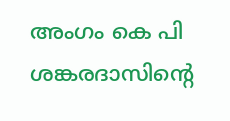അംഗം കെ പി ശങ്കരദാസിന്റെ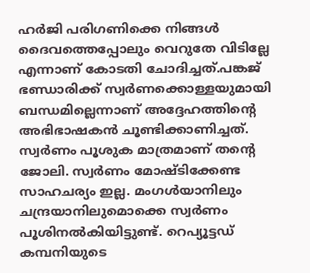ഹർജി പരിഗണിക്കെ നിങ്ങൾ ദൈവത്തെപ്പോലും വെറുതേ വിടില്ലേ എന്നാണ് കോടതി ചോദിച്ചത്.പങ്കജ് ഭണ്ഡാരിക്ക് സ്വർണക്കൊള്ളയുമായി ബന്ധമില്ലെന്നാണ് അദ്ദേഹത്തിന്റെ അഭിഭാഷകൻ ചൂണ്ടിക്കാണിച്ചത്. സ്വർണം പൂശുക മാത്രമാണ് തന്റെ ജോലി. സ്വർണം മോഷ്ടിക്കേണ്ട സാഹചര്യം ഇല്ല. മംഗൾയാനിലും ചന്ദ്രയാനിലുമൊക്കെ സ്വർണം പൂശിനൽകിയിട്ടുണ്ട്. റെപ്യൂട്ടഡ് കമ്പനിയുടെ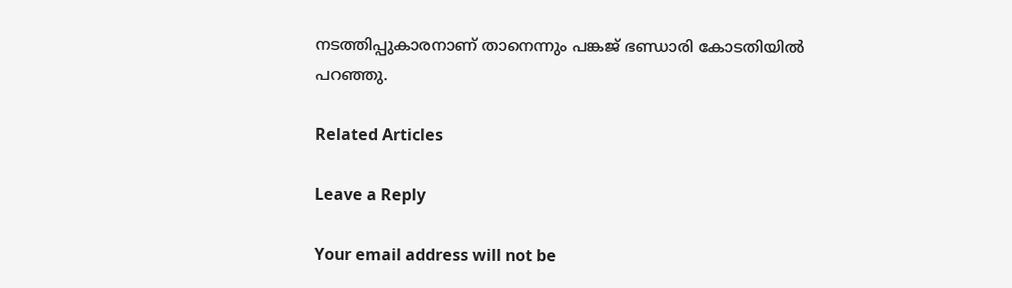നടത്തിപ്പുകാരനാണ് താനെന്നും പങ്കജ് ഭണ്ഡാരി കോടതിയിൽ പറഞ്ഞു.

Related Articles

Leave a Reply

Your email address will not be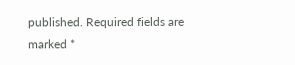published. Required fields are marked *